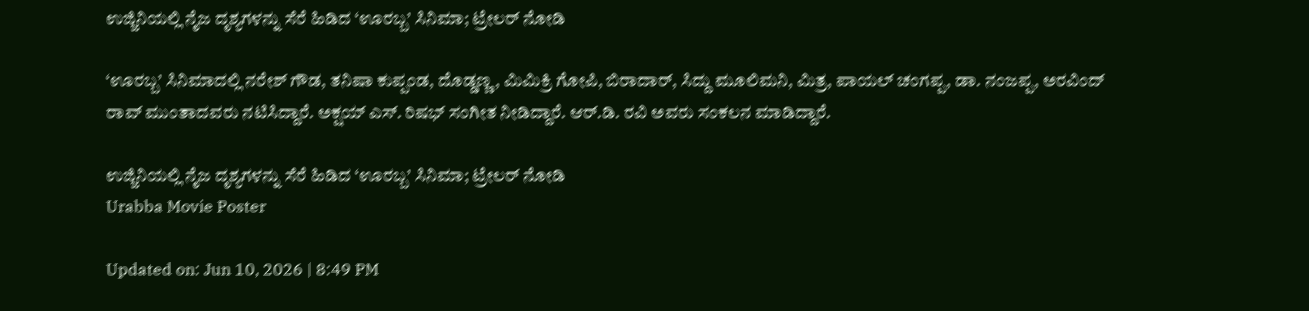ಉಜ್ಜಿನಿಯಲ್ಲಿ ನೈಜ ದೃಶ್ಯಗಳನ್ನು ಸೆರೆ ಹಿಡಿದ ‘ಊರಬ್ಬ’ ಸಿನಿಮಾ; ಟ್ರೇಲರ್ ನೋಡಿ

‘ಊರಬ್ಬ’ ಸಿನಿಮಾದಲ್ಲಿ ನರೇಶ್ ಗೌಡ, ತನಿಷಾ ಕುಪ್ಪಂಡ, ದೊಡ್ಡಣ್ಣ, ಮಿಮಿಕ್ರಿ ಗೋಪಿ, ಬಿರಾದಾರ್, ಸಿದ್ದು ಮೂಲಿಮನಿ, ಮಿತ್ರ, ಪಾಯಲ್ ಚಂಗಪ್ಪ, ಡಾ. ನಂಜಪ್ಪ, ಅರವಿಂದ್ ರಾವ್ ಮುಂತಾದವರು ನಟಿಸಿದ್ದಾರೆ. ಅಕ್ಷಯ್ ಎಸ್. ರಿಷಭ್ ಸಂಗೀತ ನೀಡಿದ್ದಾರೆ. ಆರ್.ಡಿ. ರವಿ ಅವರು ಸಂಕಲನ ಮಾಡಿದ್ದಾರೆ.

ಉಜ್ಜಿನಿಯಲ್ಲಿ ನೈಜ ದೃಶ್ಯಗಳನ್ನು ಸೆರೆ ಹಿಡಿದ ‘ಊರಬ್ಬ’ ಸಿನಿಮಾ; ಟ್ರೇಲರ್ ನೋಡಿ
Urabba Movie Poster

Updated on: Jun 10, 2026 | 8:49 PM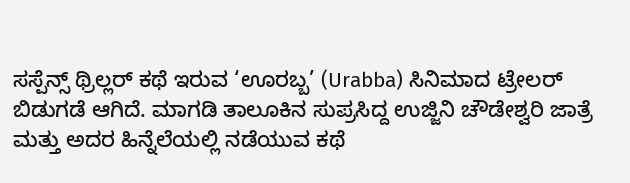ಸಸ್ಪೆನ್ಸ್ ಥ್ರಿಲ್ಲರ್ ಕಥೆ ಇರುವ ‘ಊರಬ್ಬ’ (Urabba) ಸಿನಿಮಾದ ಟ್ರೇಲರ್ ಬಿಡುಗಡೆ ಆಗಿದೆ. ಮಾಗಡಿ ತಾಲೂಕಿನ ಸುಪ್ರಸಿದ್ದ ಉಜ್ಜಿನಿ ಚೌಡೇಶ್ವರಿ ಜಾತ್ರೆ ಮತ್ತು ಅದರ ಹಿನ್ನೆಲೆಯಲ್ಲಿ ನಡೆಯುವ ಕಥೆ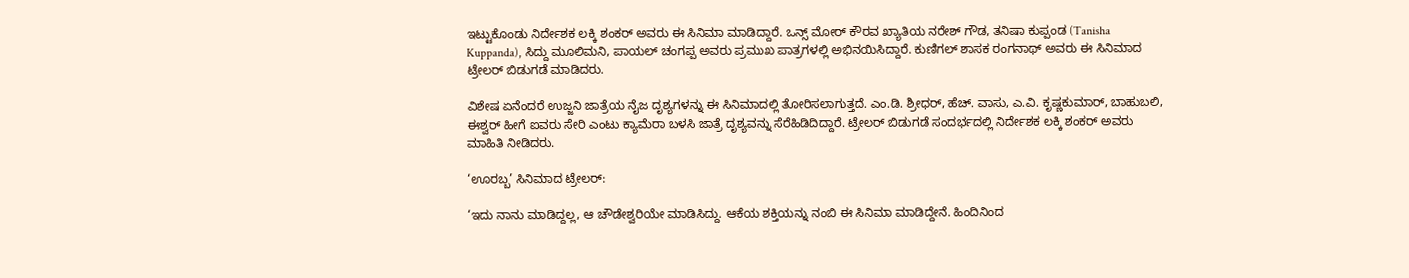ಇಟ್ಟುಕೊಂಡು ನಿರ್ದೇಶಕ ಲಕ್ಕಿ ಶಂಕರ್ ಅವರು ಈ ಸಿನಿಮಾ ಮಾಡಿದ್ದಾರೆ. ಒನ್ಸ್ ಮೋರ್ ಕೌರವ ಖ್ಯಾತಿಯ ನರೇಶ್ ಗೌಡ, ತನಿಷಾ ಕುಪ್ಪಂಡ (Tanisha Kuppanda), ಸಿದ್ದು ಮೂಲಿಮನಿ, ಪಾಯಲ್ ಚಂಗಪ್ಪ ಅವರು ಪ್ರಮುಖ ಪಾತ್ರಗಳಲ್ಲಿ ಅಭಿನಯಿಸಿದ್ದಾರೆ. ಕುಣಿಗಲ್ ಶಾಸಕ ರಂಗನಾಥ್ ಅವರು ಈ ಸಿನಿಮಾದ ಟ್ರೇಲರ್ ಬಿಡುಗಡೆ ಮಾಡಿದರು.

ವಿಶೇಷ ಏನೆಂದರೆ ಉಜ್ಜನಿ ಜಾತ್ರೆಯ ನೈಜ ದೃಶ್ಯಗಳನ್ನು ಈ ಸಿನಿಮಾದಲ್ಲಿ ತೋರಿಸಲಾಗುತ್ತದೆ. ಎಂ.ಡಿ. ಶ್ರೀಧರ್, ಹೆಚ್. ವಾಸು, ಎ.ವಿ. ಕೃಷ್ಣಕುಮಾರ್, ಬಾಹುಬಲಿ, ಈಶ್ವರ್ ಹೀಗೆ ಐವರು ಸೇರಿ ಎಂಟು ಕ್ಯಾಮೆರಾ ಬಳಸಿ ಜಾತ್ರೆ ದೃಶ್ಯವನ್ನು ಸೆರೆಹಿಡಿದಿದ್ದಾರೆ. ಟ್ರೇಲರ್ ಬಿಡುಗಡೆ ಸಂದರ್ಭದಲ್ಲಿ ನಿರ್ದೇಶಕ ಲಕ್ಕಿ ಶಂಕರ್ ಅವರು ಮಾಹಿತಿ ನೀಡಿದರು.

‘ಊರಬ್ಬ’ ಸಿನಿಮಾದ ಟ್ರೇಲರ್:

‘ಇದು ನಾನು ಮಾಡಿದ್ದಲ್ಲ, ಆ ಚೌಡೇಶ್ವರಿಯೇ ಮಾಡಿಸಿದ್ದು. ಆಕೆಯ ಶಕ್ತಿಯನ್ನು ನಂಬಿ ಈ ಸಿನಿಮಾ ಮಾಡಿದ್ದೇನೆ. ಹಿಂದಿನಿಂದ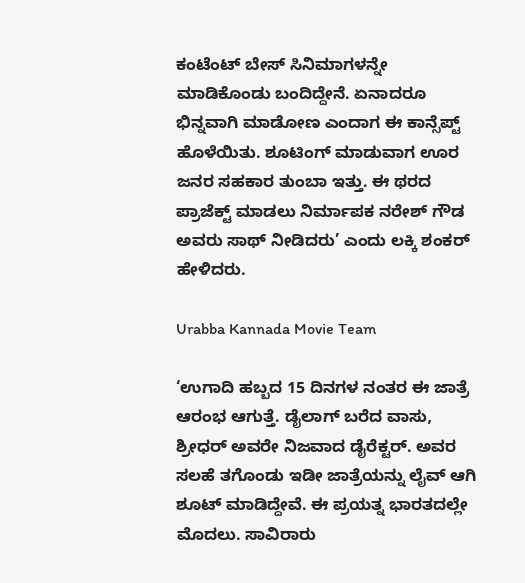ಕಂಟೆಂಟ್ ಬೇಸ್ ಸಿನಿಮಾಗಳನ್ನೇ ಮಾಡಿಕೊಂಡು ಬಂದಿದ್ದೇನೆ. ಏನಾದರೂ ಭಿನ್ನವಾಗಿ ಮಾಡೋಣ ಎಂದಾಗ ಈ ಕಾನ್ಸೆಪ್ಟ್ ಹೊಳೆಯಿತು. ಶೂಟಿಂಗ್ ಮಾಡುವಾಗ ಊರ ಜನರ ಸಹಕಾರ ತುಂಬಾ ಇತ್ತು. ಈ ಥರದ ಪ್ರಾಜೆಕ್ಟ್ ಮಾಡಲು ನಿರ್ಮಾಪಕ ನರೇಶ್ ಗೌಡ ಅವರು ಸಾಥ್ ನೀಡಿದರು’ ಎಂದು ಲಕ್ಕಿ ಶಂಕರ್ ಹೇಳಿದರು.

Urabba Kannada Movie Team

‘ಉಗಾದಿ ಹಬ್ಬದ 15 ದಿನಗಳ ನಂತರ ಈ ಜಾತ್ರೆ ಆರಂಭ ಆಗುತ್ತೆ. ಡೈಲಾಗ್ ಬರೆದ ವಾಸು, ಶ್ರೀಧರ್ ಅವರೇ ನಿಜವಾದ ಡೈರೆಕ್ಟರ್. ಅವರ ಸಲಹೆ ತಗೊಂಡು ಇಡೀ ಜಾತ್ರೆಯನ್ನು ಲೈವ್ ಆಗಿ ಶೂಟ್ ಮಾಡಿದ್ದೇವೆ. ಈ ಪ್ರಯತ್ನ ಭಾರತದಲ್ಲೇ ಮೊದಲು. ಸಾವಿರಾರು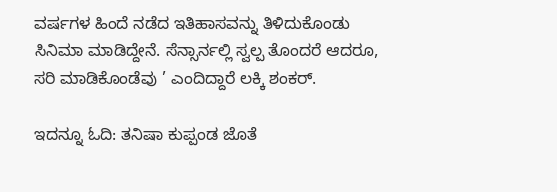ವರ್ಷಗಳ ಹಿಂದೆ ನಡೆದ ಇತಿಹಾಸವನ್ನು ತಿಳಿದುಕೊಂಡು ಸಿನಿಮಾ ಮಾಡಿದ್ದೇನೆ. ಸೆನ್ಸಾರ್ನಲ್ಲಿ ಸ್ವಲ್ಪ ತೊಂದರೆ ಆದರೂ, ಸರಿ ಮಾಡಿಕೊಂಡೆವು ’ ಎಂದಿದ್ದಾರೆ ಲಕ್ಕಿ ಶಂಕರ್.

ಇದನ್ನೂ ಓದಿ: ತನಿಷಾ ಕುಪ್ಪಂಡ ಜೊತೆ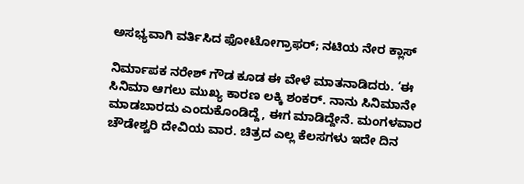ಅಸಭ್ಯವಾಗಿ ವರ್ತಿಸಿದ ಫೋಟೋಗ್ರಾಫರ್; ನಟಿಯ ನೇರ ಕ್ಲಾಸ್

ನಿರ್ಮಾಪಕ ನರೇಶ್ ಗೌಡ ಕೂಡ ಈ ವೇಳೆ ಮಾತನಾಡಿದರು. ‘ಈ ಸಿನಿಮಾ ಆಗಲು ಮುಖ್ಯ ಕಾರಣ ಲಕ್ಕಿ ಶಂಕರ್. ನಾನು ಸಿನಿಮಾನೇ ಮಾಡಬಾರದು ಎಂದುಕೊಂಡಿದ್ದೆ, ಈಗ ಮಾಡಿದ್ದೇನೆ. ಮಂಗಳವಾರ ಚೌಡೇಶ್ವರಿ ದೇವಿಯ ವಾರ. ಚಿತ್ರದ ಎಲ್ಲ ಕೆಲಸಗಳು ಇದೇ ದಿನ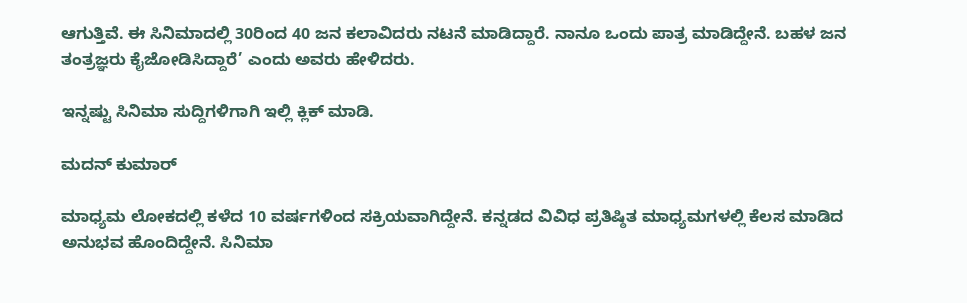ಆಗುತ್ತಿವೆ. ಈ ಸಿನಿಮಾದಲ್ಲಿ 30ರಿಂದ 40 ಜನ‌ ಕಲಾವಿದರು ನಟನೆ ಮಾಡಿದ್ದಾರೆ. ನಾನೂ ಒಂದು ಪಾತ್ರ ಮಾಡಿದ್ದೇನೆ. ಬಹಳ ಜನ ತಂತ್ರಜ್ಞರು ಕೈಜೋಡಿಸಿದ್ದಾರೆ’ ಎಂದು ಅವರು ಹೇಳಿದರು.

ಇನ್ನಷ್ಟು ಸಿನಿಮಾ ಸುದ್ದಿಗಳಿಗಾಗಿ ಇಲ್ಲಿ ಕ್ಲಿಕ್ ಮಾಡಿ.

ಮದನ್ ಕುಮಾರ್

ಮಾಧ್ಯಮ ಲೋಕದಲ್ಲಿ ಕಳೆದ 10 ವರ್ಷಗಳಿಂದ ಸಕ್ರಿಯವಾಗಿದ್ದೇನೆ. ಕನ್ನಡದ ವಿವಿಧ ಪ್ರತಿಷ್ಠಿತ ಮಾಧ್ಯಮಗಳಲ್ಲಿ ಕೆಲಸ ಮಾಡಿದ ಅನುಭವ ಹೊಂದಿದ್ದೇನೆ. ಸಿನಿಮಾ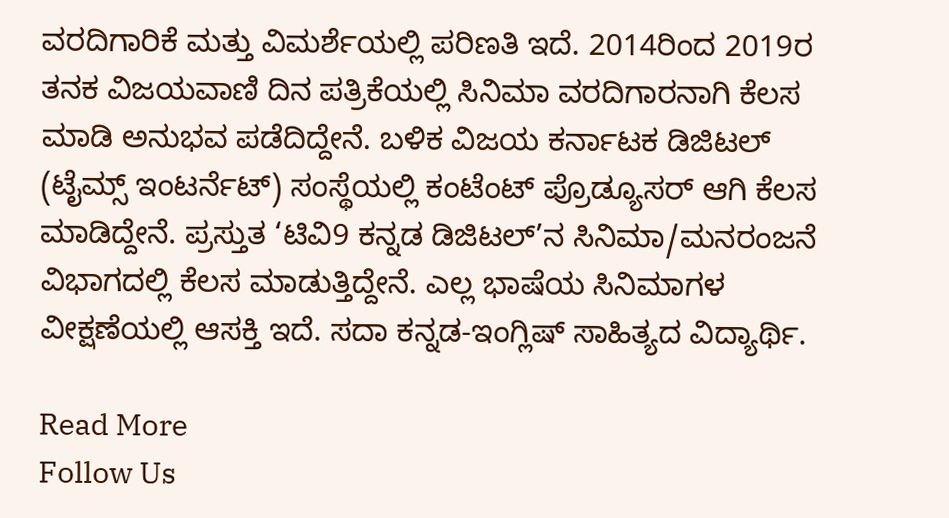ವರದಿಗಾರಿಕೆ ಮತ್ತು ವಿಮರ್ಶೆಯಲ್ಲಿ ಪರಿಣತಿ ಇದೆ. 2014ರಿಂದ 2019ರ ತನಕ ವಿಜಯವಾಣಿ ದಿನ ಪತ್ರಿಕೆಯಲ್ಲಿ ಸಿನಿಮಾ ವರದಿಗಾರನಾಗಿ ಕೆಲಸ ಮಾಡಿ ಅನುಭವ ಪಡೆದಿದ್ದೇನೆ. ಬಳಿಕ ವಿಜಯ ಕರ್ನಾಟಕ ಡಿಜಿಟಲ್ (ಟೈಮ್ಸ್ ಇಂಟರ್ನೆಟ್) ಸಂಸ್ಥೆಯಲ್ಲಿ ಕಂಟೆಂಟ್ ಪ್ರೊಡ್ಯೂಸರ್ ಆಗಿ ಕೆಲಸ ಮಾಡಿದ್ದೇನೆ. ಪ್ರಸ್ತುತ ‘ಟಿವಿ9 ಕನ್ನಡ ಡಿಜಿಟಲ್’ನ ಸಿನಿಮಾ/ಮನರಂಜನೆ ವಿಭಾಗದಲ್ಲಿ ಕೆಲಸ ಮಾಡುತ್ತಿದ್ದೇನೆ. ಎಲ್ಲ ಭಾಷೆಯ ಸಿನಿಮಾಗಳ ವೀಕ್ಷಣೆಯಲ್ಲಿ ಆಸಕ್ತಿ ಇದೆ. ಸದಾ ಕನ್ನಡ-ಇಂಗ್ಲಿಷ್ ಸಾಹಿತ್ಯದ ವಿದ್ಯಾರ್ಥಿ.

Read More
Follow Us